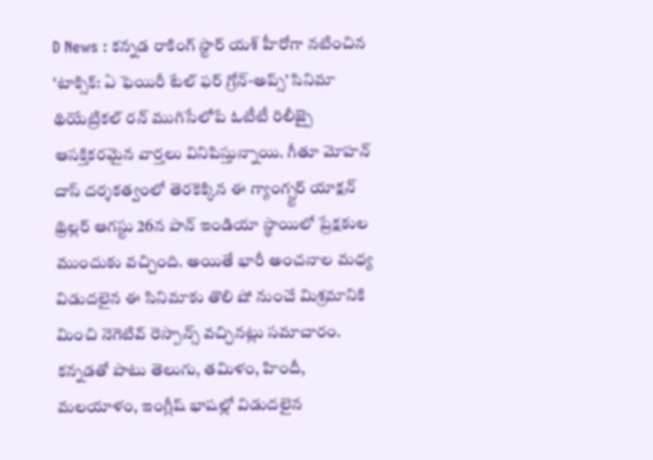D News : కన్నడ రాకింగ్ స్టార్ యశ్ హీరోగా నటించిన ‘టాక్సిక్: ఏ ఫెయిరీ టేల్ ఫర్ గ్రోన్-అప్స్’ సినిమా థియేట్రికల్ రన్ ముగిసేలోపే ఓటీటీ రిలీజ్పై ఆసక్తికరమైన వార్తలు వినిపిస్తున్నాయి. గీతూ మోహన్ దాస్ దర్శకత్వంలో తెరకెక్కిన ఈ గ్యాంగ్స్టర్ యాక్షన్ థ్రిల్లర్ ఆగస్టు 26న పాన్ ఇండియా స్థాయిలో ప్రేక్షకుల ముందుకు వచ్చింది. అయితే భారీ అంచనాల మధ్య విడుదలైన ఈ సినిమాకు తొలి షో నుంచే మిశ్రమానికి మించి నెగెటివ్ రెస్పాన్స్ వచ్చినట్లు సమాచారం.
కన్నడతో పాటు తెలుగు, తమిళం, హిందీ, మలయాళం, ఇంగ్లీష్ భాషల్లో విడుదలైన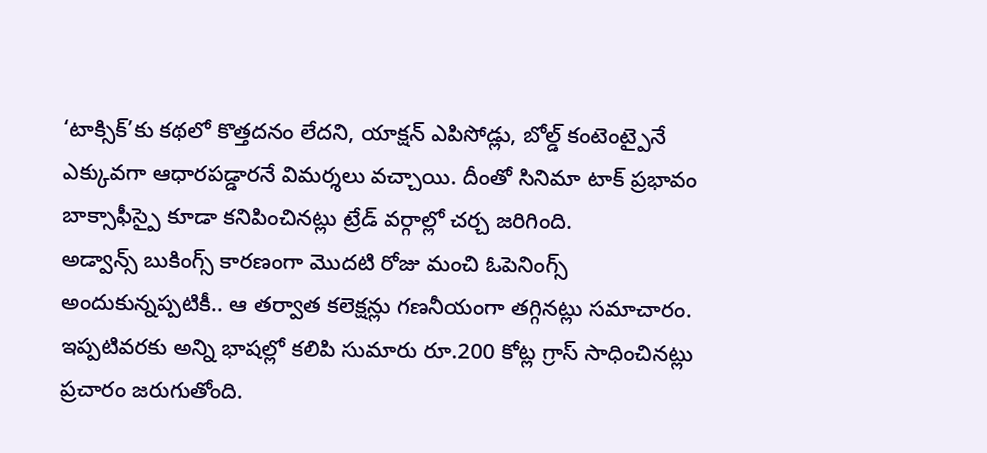‘టాక్సిక్’కు కథలో కొత్తదనం లేదని, యాక్షన్ ఎపిసోడ్లు, బోల్డ్ కంటెంట్పైనే ఎక్కువగా ఆధారపడ్డారనే విమర్శలు వచ్చాయి. దీంతో సినిమా టాక్ ప్రభావం బాక్సాఫీస్పై కూడా కనిపించినట్లు ట్రేడ్ వర్గాల్లో చర్చ జరిగింది.
అడ్వాన్స్ బుకింగ్స్ కారణంగా మొదటి రోజు మంచి ఓపెనింగ్స్ అందుకున్నప్పటికీ.. ఆ తర్వాత కలెక్షన్లు గణనీయంగా తగ్గినట్లు సమాచారం. ఇప్పటివరకు అన్ని భాషల్లో కలిపి సుమారు రూ.200 కోట్ల గ్రాస్ సాధించినట్లు ప్రచారం జరుగుతోంది.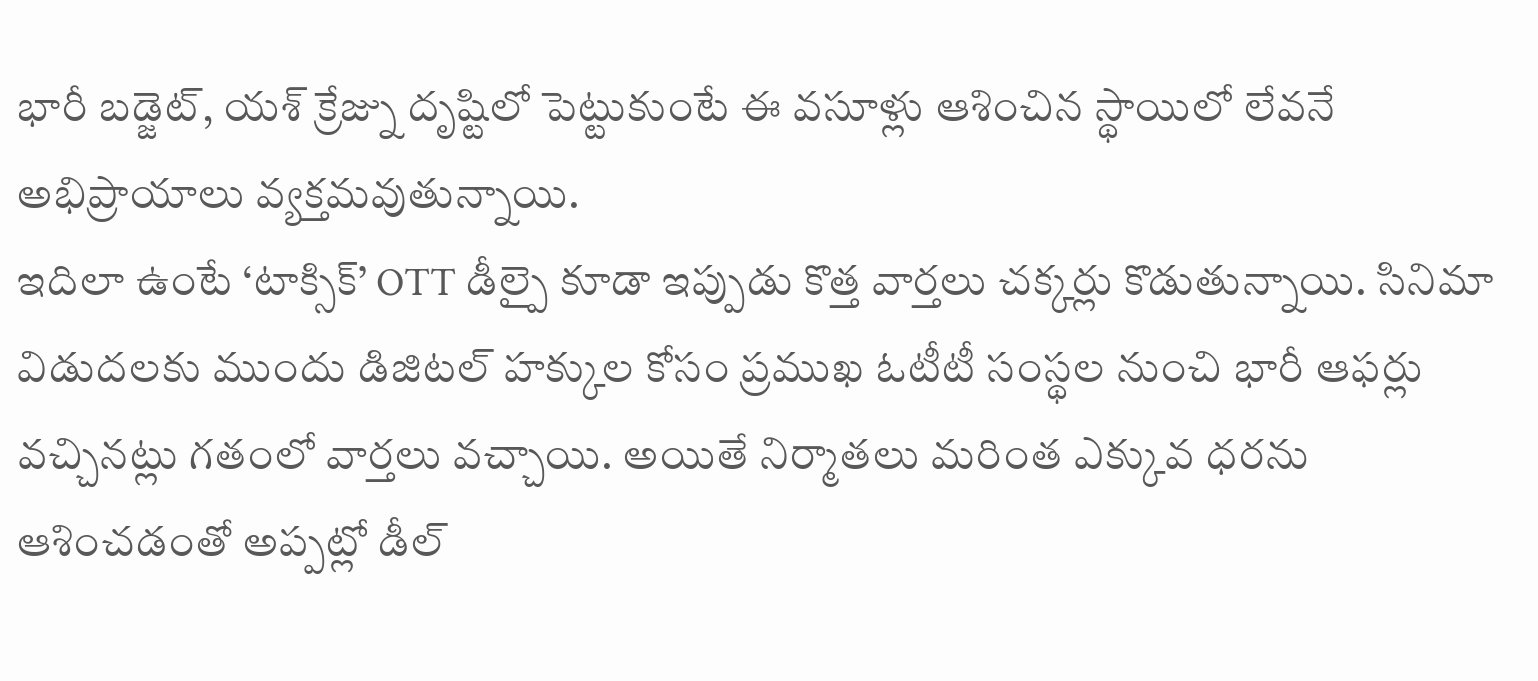భారీ బడ్జెట్, యశ్ క్రేజ్ను దృష్టిలో పెట్టుకుంటే ఈ వసూళ్లు ఆశించిన స్థాయిలో లేవనే అభిప్రాయాలు వ్యక్తమవుతున్నాయి.
ఇదిలా ఉంటే ‘టాక్సిక్’ OTT డీల్పై కూడా ఇప్పుడు కొత్త వార్తలు చక్కర్లు కొడుతున్నాయి. సినిమా విడుదలకు ముందు డిజిటల్ హక్కుల కోసం ప్రముఖ ఓటీటీ సంస్థల నుంచి భారీ ఆఫర్లు వచ్చినట్లు గతంలో వార్తలు వచ్చాయి. అయితే నిర్మాతలు మరింత ఎక్కువ ధరను ఆశించడంతో అప్పట్లో డీల్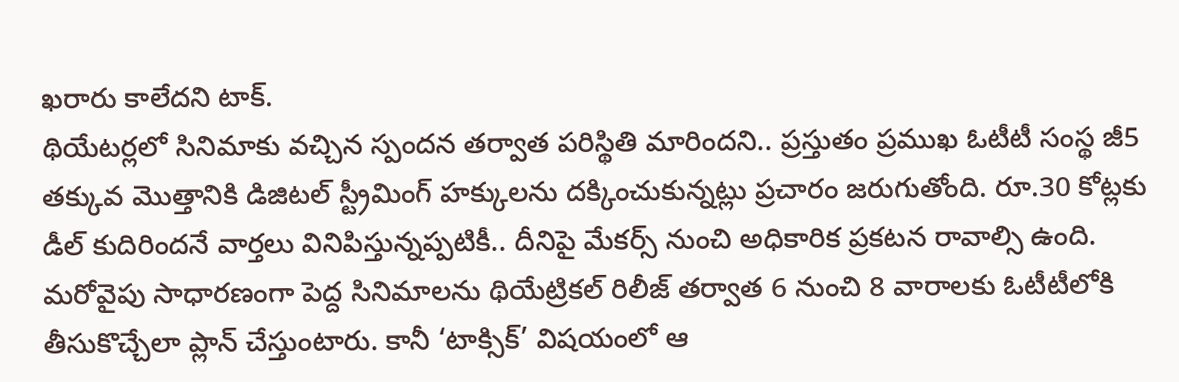ఖరారు కాలేదని టాక్.
థియేటర్లలో సినిమాకు వచ్చిన స్పందన తర్వాత పరిస్థితి మారిందని.. ప్రస్తుతం ప్రముఖ ఓటీటీ సంస్థ జీ5 తక్కువ మొత్తానికి డిజిటల్ స్ట్రీమింగ్ హక్కులను దక్కించుకున్నట్లు ప్రచారం జరుగుతోంది. రూ.30 కోట్లకు డీల్ కుదిరిందనే వార్తలు వినిపిస్తున్నప్పటికీ.. దీనిపై మేకర్స్ నుంచి అధికారిక ప్రకటన రావాల్సి ఉంది.
మరోవైపు సాధారణంగా పెద్ద సినిమాలను థియేట్రికల్ రిలీజ్ తర్వాత 6 నుంచి 8 వారాలకు ఓటీటీలోకి తీసుకొచ్చేలా ప్లాన్ చేస్తుంటారు. కానీ ‘టాక్సిక్’ విషయంలో ఆ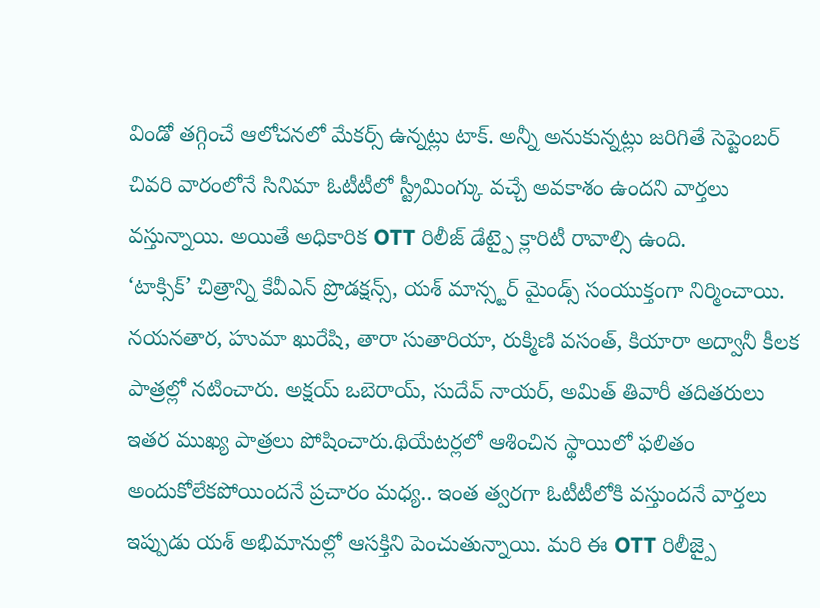విండో తగ్గించే ఆలోచనలో మేకర్స్ ఉన్నట్లు టాక్. అన్నీ అనుకున్నట్లు జరిగితే సెప్టెంబర్ చివరి వారంలోనే సినిమా ఓటీటీలో స్ట్రీమింగ్కు వచ్చే అవకాశం ఉందని వార్తలు వస్తున్నాయి. అయితే అధికారిక OTT రిలీజ్ డేట్పై క్లారిటీ రావాల్సి ఉంది.
‘టాక్సిక్’ చిత్రాన్ని కేవీఎన్ ప్రొడక్షన్స్, యశ్ మాన్స్టర్ మైండ్స్ సంయుక్తంగా నిర్మించాయి. నయనతార, హుమా ఖురేషి, తారా సుతారియా, రుక్మిణి వసంత్, కియారా అద్వానీ కీలక పాత్రల్లో నటించారు. అక్షయ్ ఒబెరాయ్, సుదేవ్ నాయర్, అమిత్ తివారీ తదితరులు ఇతర ముఖ్య పాత్రలు పోషించారు.థియేటర్లలో ఆశించిన స్థాయిలో ఫలితం అందుకోలేకపోయిందనే ప్రచారం మధ్య.. ఇంత త్వరగా ఓటీటీలోకి వస్తుందనే వార్తలు ఇప్పుడు యశ్ అభిమానుల్లో ఆసక్తిని పెంచుతున్నాయి. మరి ఈ OTT రిలీజ్పై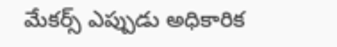మేకర్స్ ఎప్పుడు అధికారిక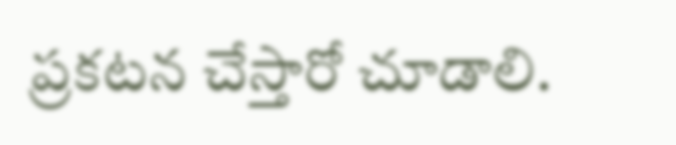ప్రకటన చేస్తారో చూడాలి.